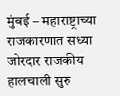मुंबई – महाराष्ट्राच्या राजकारणात सध्या जोरदार राजकीय हालचाली सुरु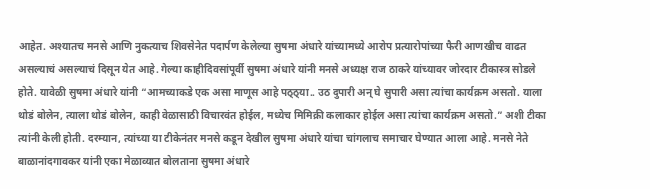आहेत. अश्यातच मनसे आणि नुकत्याच शिवसेनेत पदार्पण केलेल्या सुषमा अंधारे यांच्यामध्ये आरोप प्रत्यारोपांच्या फैरी आणखीच वाढत असल्याचं असल्याचं दिसून येत आहे. गेल्या काहीदिवसांपूर्वी सुषमा अंधारे यांनी मनसे अध्यक्ष राज ठाकरे यांच्यावर जोरदार टीकास्त्र सोडले होते. यावेळी सुषमा अंधारे यांनी “आमच्याकडे एक असा माणूस आहे पठ्ठ्या.. उठ दुपारी अन् घे सुपारी असा त्यांचा कार्यक्रम असतो. याला थोडं बोलेन, त्याला थोडं बोलेन, काही वेळासाठी विचारवंत होईल, मध्येच मिमिक्री कलाकार होईल असा त्यांचा कार्यक्रम असतो.” अशी टीका त्यांनी केली होती. दरम्यान, त्यांच्या या टीकेनंतर मनसे कडून देखील सुषमा अंधारे यांचा चांगलाच समाचार घेण्यात आला आहे. मनसे नेते बाळानांदगावकर यांनी एका मेळाव्यात बोलताना सुषमा अंधारे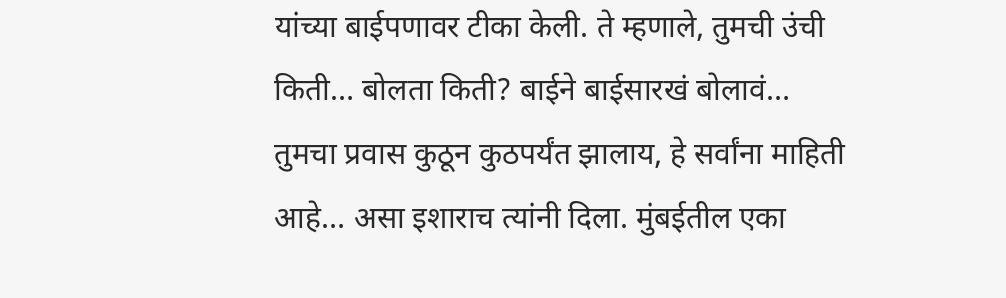यांच्या बाईपणावर टीका केली. ते म्हणाले, तुमची उंची किती… बोलता किती? बाईने बाईसारखं बोलावं… तुमचा प्रवास कुठून कुठपर्यंत झालाय, हे सर्वांना माहिती आहे… असा इशाराच त्यांनी दिला. मुंबईतील एका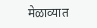मेळाव्यात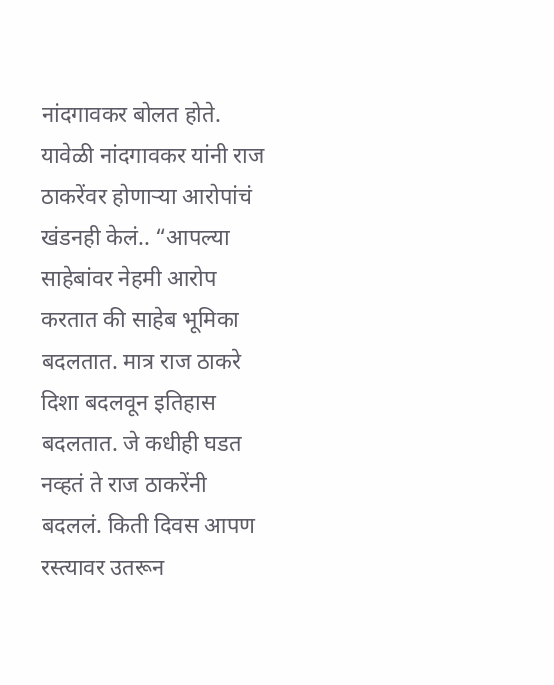नांदगावकर बोलत होते. यावेळी नांदगावकर यांनी राज ठाकरेंवर होणाऱ्या आरोपांचं खंडनही केलं.. “आपल्या साहेबांवर नेहमी आरोप करतात की साहेब भूमिका बदलतात. मात्र राज ठाकरे दिशा बदलवून इतिहास बदलतात. जे कधीही घडत नव्हतं ते राज ठाकरेंनी बदललं. किती दिवस आपण रस्त्यावर उतरून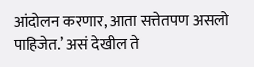आंदोलन करणार, आता सत्तेतपण असलो पाहिजेत.’ असं देखील ते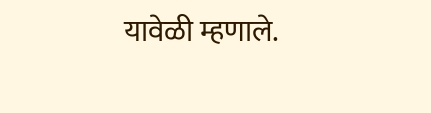यावेळी म्हणाले.